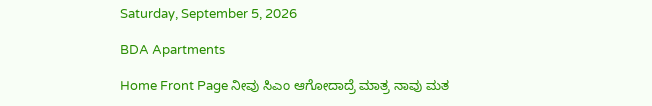Saturday, September 5, 2026

BDA Apartments

Home Front Page ನೀವು ಸಿಎಂ ಆಗೋದಾದ್ರೆ ಮಾತ್ರ ನಾವು ಮತ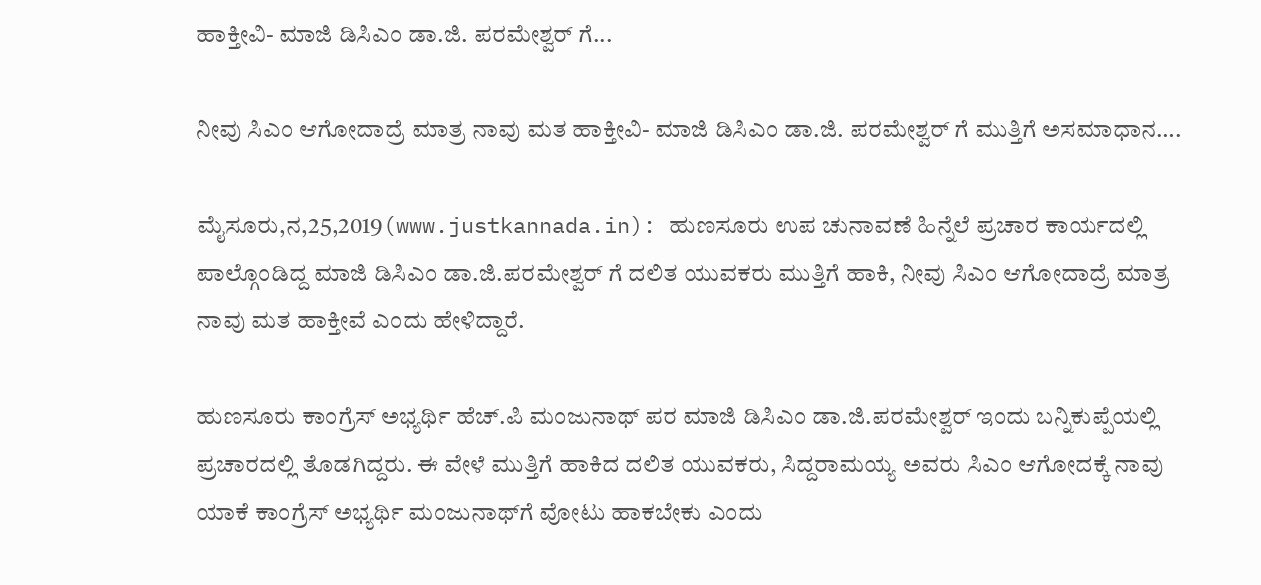ಹಾಕ್ತೀವಿ- ಮಾಜಿ ಡಿಸಿಎಂ ಡಾ.ಜಿ. ಪರಮೇಶ್ವರ್ ಗೆ...

ನೀವು ಸಿಎಂ ಆಗೋದಾದ್ರೆ ಮಾತ್ರ ನಾವು ಮತ ಹಾಕ್ತೀವಿ- ಮಾಜಿ ಡಿಸಿಎಂ ಡಾ.ಜಿ. ಪರಮೇಶ್ವರ್ ಗೆ ಮುತ್ತಿಗೆ ಅಸಮಾಧಾನ….

ಮೈಸೂರು,ನ,25,2019(www.justkannada.in): ಹುಣಸೂರು ಉಪ ಚುನಾವಣೆ ಹಿನ್ನೆಲೆ ಪ್ರಚಾರ ಕಾರ್ಯದಲ್ಲಿ ಪಾಲ್ಗೊಂಡಿದ್ದ ಮಾಜಿ ಡಿಸಿಎಂ ಡಾ.ಜಿ.ಪರಮೇಶ್ವರ್ ಗೆ ದಲಿತ ಯುವಕರು ಮುತ್ತಿಗೆ ಹಾಕಿ, ನೀವು ಸಿಎಂ ಆಗೋದಾದ್ರೆ ಮಾತ್ರ ನಾವು ಮತ ಹಾಕ್ತೀವೆ ಎಂದು ಹೇಳಿದ್ದಾರೆ.

ಹುಣಸೂರು ಕಾಂಗ್ರೆಸ್ ಅಭ್ಯರ್ಥಿ ಹೆಚ್.ಪಿ ಮಂಜುನಾಥ್ ಪರ ಮಾಜಿ ಡಿಸಿಎಂ ಡಾ.ಜಿ.ಪರಮೇಶ್ವರ್ ಇಂದು ಬನ್ನಿಕುಪ್ಪೆಯಲ್ಲಿ ಪ್ರಚಾರದಲ್ಲಿ ತೊಡಗಿದ್ದರು. ಈ ವೇಳೆ ಮುತ್ತಿಗೆ ಹಾಕಿದ ದಲಿತ ಯುವಕರು, ಸಿದ್ದರಾಮಯ್ಯ ಅವರು ಸಿಎಂ ಆಗೋದಕ್ಕೆ ನಾವು ಯಾಕೆ ಕಾಂಗ್ರೆಸ್ ಅಭ್ಯರ್ಥಿ ಮಂಜುನಾಥ್‌ಗೆ ವೋಟು ಹಾಕಬೇಕು ಎಂದು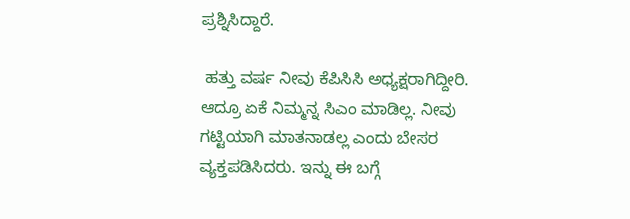ಪ್ರಶ್ನಿಸಿದ್ದಾರೆ.

 ಹತ್ತು ವರ್ಷ ನೀವು ಕೆಪಿಸಿಸಿ ಅಧ್ಯಕ್ಷರಾಗಿದ್ದೀರಿ.  ಆದ್ರೂ ಏಕೆ ನಿಮ್ಮನ್ನ ಸಿಎಂ ಮಾಡಿಲ್ಲ. ನೀವು ಗಟ್ಟಿಯಾಗಿ ಮಾತನಾಡಲ್ಲ ಎಂದು ಬೇಸರ ವ್ಯಕ್ತಪಡಿಸಿದರು. ಇನ್ನು ಈ ಬಗ್ಗೆ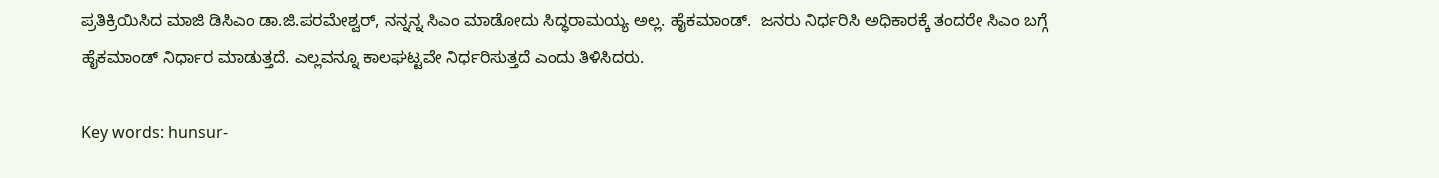ಪ್ರತಿಕ್ರಿಯಿಸಿದ ಮಾಜಿ ಡಿಸಿಎಂ ಡಾ.ಜಿ.ಪರಮೇಶ್ವರ್, ನನ್ನನ್ನ ಸಿಎಂ ಮಾಡೋದು ಸಿದ್ಧರಾಮಯ್ಯ ಅಲ್ಲ. ಹೈಕಮಾಂಡ್.  ಜನರು ನಿರ್ಧರಿಸಿ ಅಧಿಕಾರಕ್ಕೆ ತಂದರೇ ಸಿಎಂ ಬಗ್ಗೆ ಹೈಕಮಾಂಡ್ ನಿರ್ಧಾರ ಮಾಡುತ್ತದೆ. ಎಲ್ಲವನ್ನೂ ಕಾಲಘಟ್ಟವೇ ನಿರ್ಧರಿಸುತ್ತದೆ ಎಂದು ತಿಳಿಸಿದರು.

Key words: hunsur-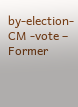by-election-CM -vote – Former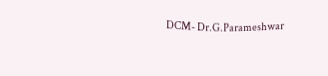DCM- Dr.G.Parameshwar